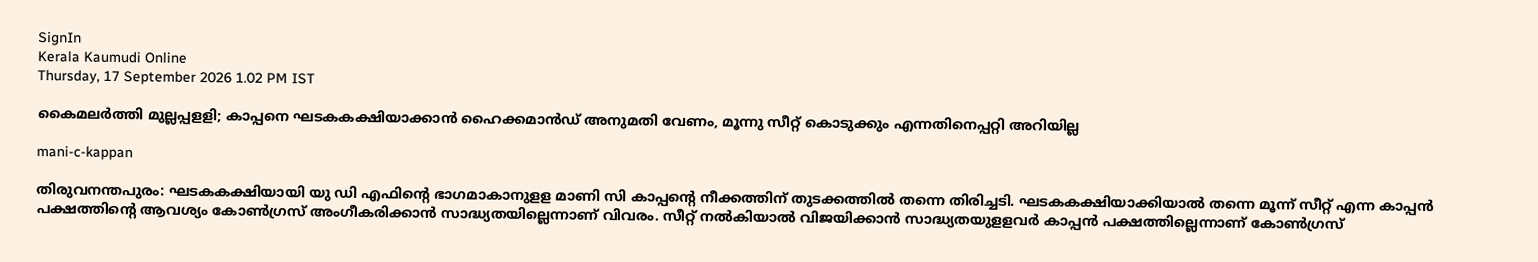SignIn
Kerala Kaumudi Online
Thursday, 17 September 2026 1.02 PM IST

കൈമലർത്തി മുല്ലപ്പളളി; കാപ്പനെ ഘടകകക്ഷിയാക്കാൻ ഹൈക്കമാൻഡ് അനുമതി വേണം, മൂന്നു സീറ്റ് കൊടുക്കും എന്നതിനെപ്പറ്റി അറിയില്ല

mani-c-kappan

തിരുവനന്തപുരം: ഘടകകക്ഷിയായി യു ഡി എഫിന്റെ ഭാഗമാകാനുളള മാണി സി കാപ്പന്റെ നീക്കത്തിന് തുടക്കത്തിൽ തന്നെ തിരിച്ചടി. ഘടകകക്ഷിയാക്കിയാൽ തന്നെ മൂന്ന് സീറ്റ് എന്ന കാപ്പൻ പക്ഷത്തിന്റെ ആവശ്യം കോൺഗ്രസ് അംഗീകരിക്കാൻ സാദ്ധ്യതയില്ലെന്നാണ് വിവരം. സീറ്റ് നൽകിയാൽ വിജയിക്കാൻ സാദ്ധ്യതയുളളവർ കാപ്പൻ പക്ഷത്തില്ലെന്നാണ് കോൺഗ്രസ്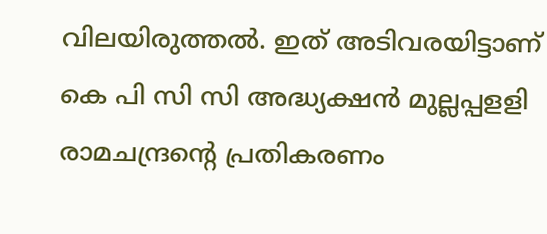വിലയിരുത്തൽ. ഇത് അടിവരയിട്ടാണ് കെ പി സി സി അദ്ധ്യക്ഷൻ മുല്ലപ്പളളി രാമചന്ദ്രന്റെ പ്രതികരണം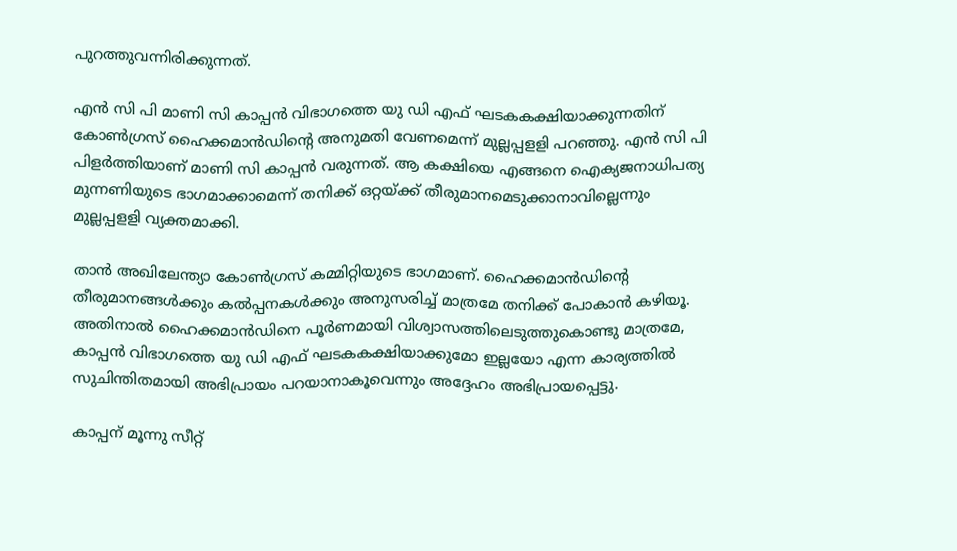പുറത്തുവന്നിരിക്കുന്നത്.

എൻ സി പി മാണി സി കാപ്പൻ വിഭാഗത്തെ യു ഡി എഫ് ഘടകകക്ഷിയാക്കുന്നതിന് കോൺഗ്രസ് ഹൈക്കമാൻഡിന്റെ അനുമതി വേണമെന്ന് മുല്ലപ്പളളി പറഞ്ഞു. എൻ സി പി പിളർത്തിയാണ് മാണി സി കാപ്പൻ വരുന്നത്. ആ കക്ഷിയെ എങ്ങനെ ഐക്യജനാധിപത്യ മുന്നണിയുടെ ഭാഗമാക്കാമെന്ന് തനിക്ക് ഒറ്റയ്ക്ക് തീരുമാനമെടുക്കാനാവില്ലെന്നും മുല്ലപ്പളളി വ്യക്തമാക്കി.

താൻ അഖിലേന്ത്യാ കോൺഗ്രസ് കമ്മിറ്റിയുടെ ഭാഗമാണ്. ഹൈക്കമാൻഡിന്റെ തീരുമാനങ്ങൾക്കും കൽപ്പനകൾക്കും അനുസരിച്ച് മാത്രമേ തനിക്ക് പോകാൻ കഴിയൂ. അതിനാൽ ഹൈക്കമാൻഡിനെ പൂർണമായി വിശ്വാസത്തിലെടുത്തുകൊണ്ടു മാത്രമേ, കാപ്പൻ വിഭാഗത്തെ യു ഡി എഫ് ഘടകകക്ഷിയാക്കുമോ ഇല്ലയോ എന്ന കാര്യത്തിൽ സുചിന്തിതമായി അഭിപ്രായം പറയാനാകൂവെന്നും അദ്ദേഹം അഭിപ്രായപ്പെട്ടു.

കാപ്പന് മൂന്നു സീറ്റ്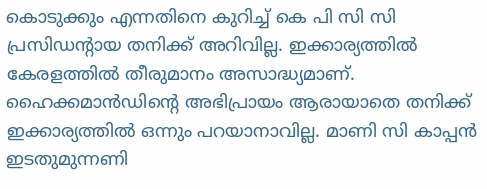കൊടുക്കും എന്നതിനെ കുറിച്ച് കെ പി സി സി പ്രസിഡന്റായ തനിക്ക് അറിവില്ല. ഇക്കാര്യത്തിൽ കേരളത്തിൽ തീരുമാനം അസാദ്ധ്യമാണ്. ഹൈക്കമാൻഡിന്റെ അഭിപ്രായം ആരായാതെ തനിക്ക് ഇക്കാര്യത്തിൽ ഒന്നും പറയാനാവില്ല. മാണി സി കാപ്പൻ ഇടതുമുന്നണി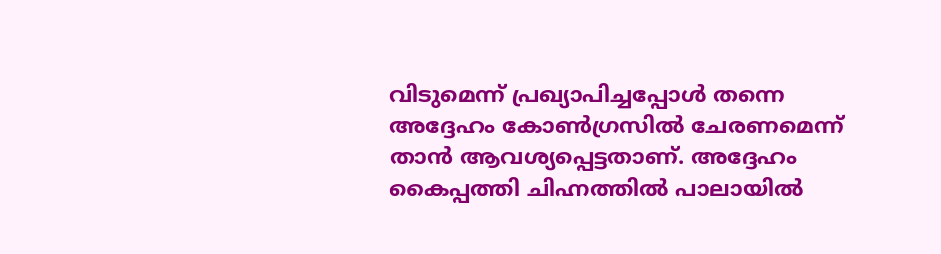വിടുമെന്ന് പ്രഖ്യാപിച്ചപ്പോൾ തന്നെ അദ്ദേഹം കോൺഗ്രസിൽ ചേരണമെന്ന് താൻ ആവശ്യപ്പെട്ടതാണ്. അദ്ദേഹം കൈപ്പത്തി ചിഹ്നത്തിൽ പാലായിൽ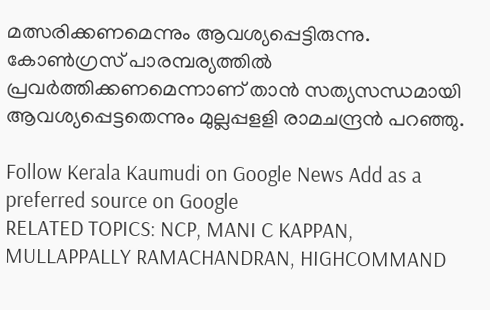മത്സരിക്കണമെന്നും ആവശ്യപ്പെട്ടിരുന്നു. കോൺഗ്രസ് പാരമ്പര്യത്തിൽ പ്രവർത്തിക്കണമെന്നാണ് താൻ സത്യസന്ധമായി ആവശ്യപ്പെട്ടതെന്നും മുല്ലപ്പളളി രാമചന്ദ്രൻ പറഞ്ഞു.

Follow Kerala Kaumudi on Google News Add as a preferred source on Google
RELATED TOPICS: NCP, MANI C KAPPAN, MULLAPPALLY RAMACHANDRAN, HIGHCOMMAND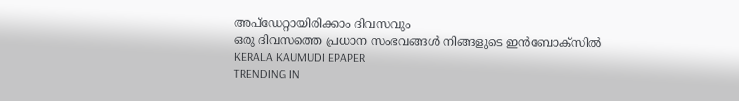അപ്ഡേറ്റായിരിക്കാം ദിവസവും
ഒരു ദിവസത്തെ പ്രധാന സംഭവങ്ങൾ നിങ്ങളുടെ ഇൻബോക്സിൽ
KERALA KAUMUDI EPAPER
TRENDING IN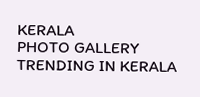KERALA
PHOTO GALLERY
TRENDING IN KERALA